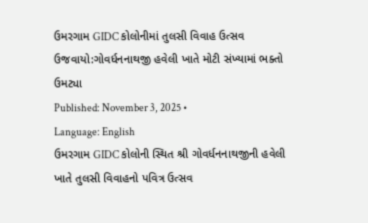ઉમરગામ GIDC કોલોનીમાં તુલસી વિવાહ ઉત્સવ ઉજવાયો:ગોવર્ધનનાથજી હવેલી ખાતે મોટી સંખ્યામાં ભક્તો ઉમટ્યા
Published: November 3, 2025 •
Language: English
ઉમરગામ GIDC કોલોની સ્થિત શ્રી ગોવર્ધનનાથજીની હવેલી ખાતે તુલસી વિવાહનો પવિત્ર ઉત્સવ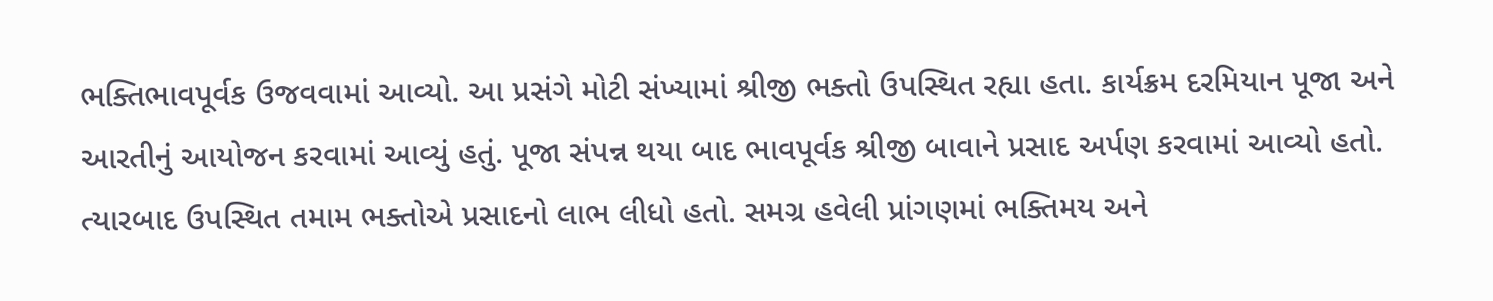ભક્તિભાવપૂર્વક ઉજવવામાં આવ્યો. આ પ્રસંગે મોટી સંખ્યામાં શ્રીજી ભક્તો ઉપસ્થિત રહ્યા હતા. કાર્યક્રમ દરમિયાન પૂજા અને આરતીનું આયોજન કરવામાં આવ્યું હતું. પૂજા સંપન્ન થયા બાદ ભાવપૂર્વક શ્રીજી બાવાને પ્રસાદ અર્પણ કરવામાં આવ્યો હતો. ત્યારબાદ ઉપસ્થિત તમામ ભક્તોએ પ્રસાદનો લાભ લીધો હતો. સમગ્ર હવેલી પ્રાંગણમાં ભક્તિમય અને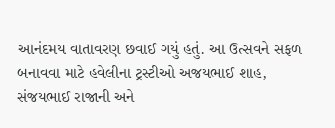આનંદમય વાતાવરણ છવાઈ ગયું હતું. આ ઉત્સવને સફળ બનાવવા માટે હવેલીના ટ્રસ્ટીઓ અજયભાઈ શાહ, સંજયભાઈ રાજાની અને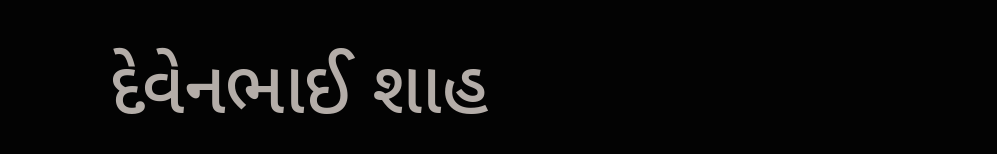દેવેનભાઈ શાહ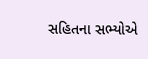સહિતના સભ્યોએ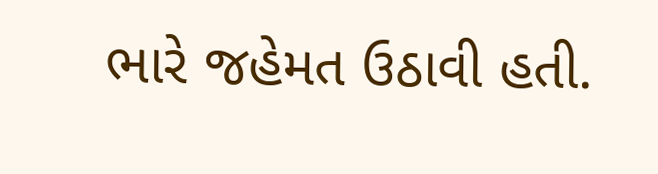ભારે જહેમત ઉઠાવી હતી.